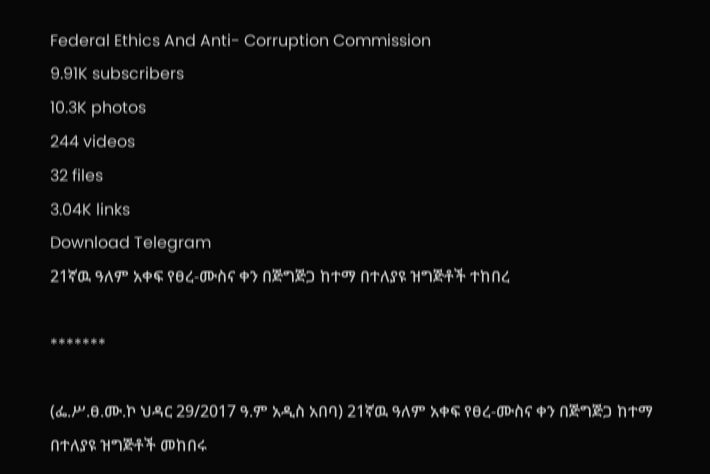Federal Ethics And Anti- Corruption Commission
9.91K subscribers
10.3K photos
244 videos
32 files
3.04K links
Download Telegram
21ኛዉ ዓለም አቀፍ የፀረ-ሙስና ቀን በጅግጅጋ ከተማ በተለያዩ ዝግጅቶች ተከበረ

*******

(ፌ.ሥ.ፀ.ሙ.ኮ ህዳር 29/2017 ዓ.ም አዲስ አበባ) 21ኛዉ ዓለም አቀፍ የፀረ-ሙስና ቀን በጅግጅጋ ከተማ በተለያዩ ዝግጅቶች መከበሩ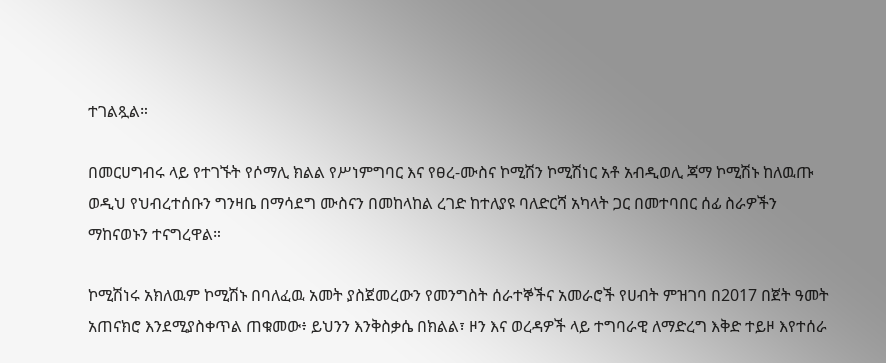ተገልጿል።

በመርሀግብሩ ላይ የተገኙት የሶማሊ ክልል የሥነምግባር እና የፀረ-ሙስና ኮሚሽን ኮሚሽነር አቶ አብዲወሊ ጃማ ኮሚሽኑ ከለዉጡ ወዲህ የህብረተሰቡን ግንዛቤ በማሳደግ ሙስናን በመከላከል ረገድ ከተለያዩ ባለድርሻ አካላት ጋር በመተባበር ሰፊ ስራዎችን ማከናወኑን ተናግረዋል።

ኮሚሽነሩ አክለዉም ኮሚሽኑ በባለፈዉ አመት ያስጀመረውን የመንግስት ሰራተኞችና አመራሮች የሀብት ምዝገባ በ2017 በጀት ዓመት አጠናክሮ እንደሚያስቀጥል ጠቁመው፥ ይህንን እንቅስቃሴ በክልል፣ ዞን እና ወረዳዎች ላይ ተግባራዊ ለማድረግ እቅድ ተይዞ እየተሰራ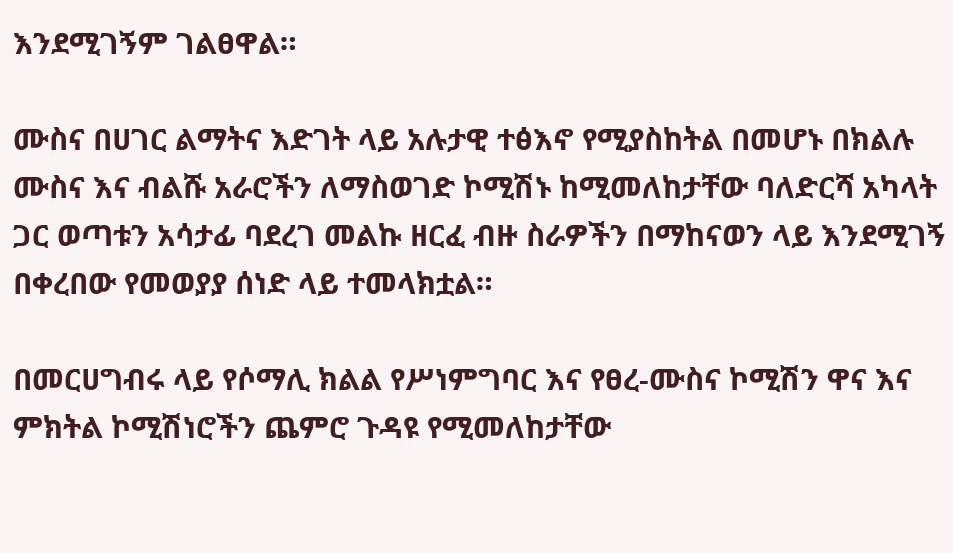እንደሚገኝም ገልፀዋል።

ሙስና በሀገር ልማትና እድገት ላይ አሉታዊ ተፅእኖ የሚያስከትል በመሆኑ በክልሉ ሙስና እና ብልሹ አራሮችን ለማስወገድ ኮሚሽኑ ከሚመለከታቸው ባለድርሻ አካላት ጋር ወጣቱን አሳታፊ ባደረገ መልኩ ዘርፈ ብዙ ስራዎችን በማከናወን ላይ እንደሚገኝ በቀረበው የመወያያ ሰነድ ላይ ተመላክቷል።

በመርሀግብሩ ላይ የሶማሊ ክልል የሥነምግባር እና የፀረ-ሙስና ኮሚሽን ዋና እና ምክትል ኮሚሽነሮችን ጨምሮ ጉዳዩ የሚመለከታቸው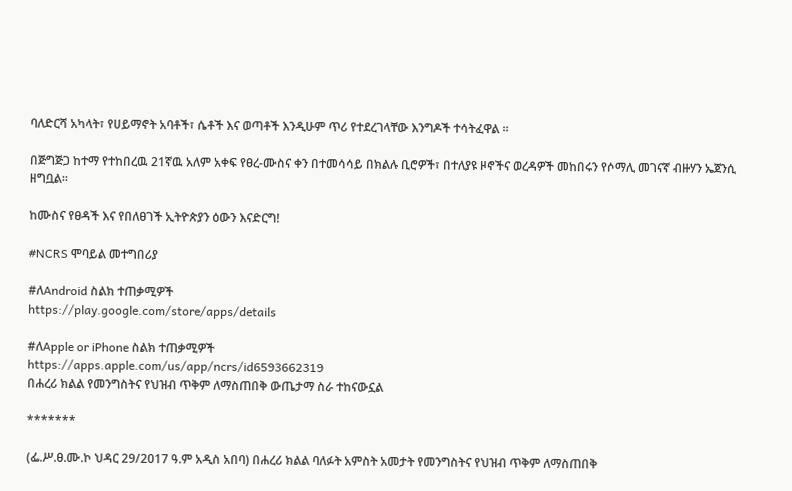ባለድርሻ አካላት፣ የሀይማኖት አባቶች፣ ሴቶች እና ወጣቶች እንዲሁም ጥሪ የተደረገላቸው እንግዶች ተሳትፈዋል ።

በጅግጅጋ ከተማ የተከበረዉ 21ኛዉ አለም አቀፍ የፀረ-ሙስና ቀን በተመሳሳይ በክልሉ ቢሮዎች፣ በተለያዩ ዞኖችና ወረዳዎች መከበሩን የሶማሊ መገናኛ ብዙሃን ኤጀንሲ ዘግቧል።

ከሙስና የፀዳች እና የበለፀገች ኢትዮጵያን ዕውን እናድርግ!

#NCRS ሞባይል መተግበሪያ

#ለAndroid ስልክ ተጠቃሚዎች
https://play.google.com/store/apps/details

#ለApple or iPhone ስልክ ተጠቃሚዎች
https://apps.apple.com/us/app/ncrs/id6593662319
በሐረሪ ክልል የመንግስትና የህዝብ ጥቅም ለማስጠበቅ ውጤታማ ስራ ተከናውኗል

*******

(ፌ.ሥ.ፀ.ሙ.ኮ ህዳር 29/2017 ዓ.ም አዲስ አበባ) በሐረሪ ክልል ባለፉት አምስት አመታት የመንግስትና የህዝብ ጥቅም ለማስጠበቅ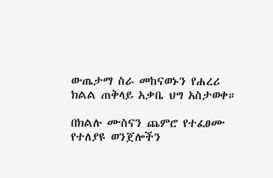ውጤታማ ስራ መከናወኑን የሐረሪ ክልል ጠቅላይ አቃቤ ህግ አስታወቀ።

በክልሉ ሙስናን ጨምሮ የተፈፀሙ የተለያዩ ወንጀሎችን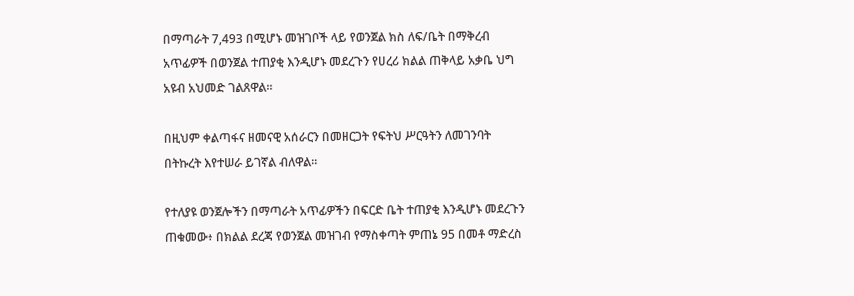በማጣራት 7,493 በሚሆኑ መዝገቦች ላይ የወንጀል ክስ ለፍ/ቤት በማቅረብ አጥፊዎች በወንጀል ተጠያቂ እንዲሆኑ መደረጉን የሀረሪ ክልል ጠቅላይ አቃቤ ህግ አዩብ አህመድ ገልጸዋል።

በዚህም ቀልጣፋና ዘመናዊ አሰራርን በመዘርጋት የፍትህ ሥርዓትን ለመገንባት በትኩረት እየተሠራ ይገኛል ብለዋል።

የተለያዩ ወንጀሎችን በማጣራት አጥፊዎችን በፍርድ ቤት ተጠያቂ እንዲሆኑ መደረጉን ጠቁመው፥ በክልል ደረጃ የወንጀል መዝገብ የማስቀጣት ምጠኔ 95 በመቶ ማድረስ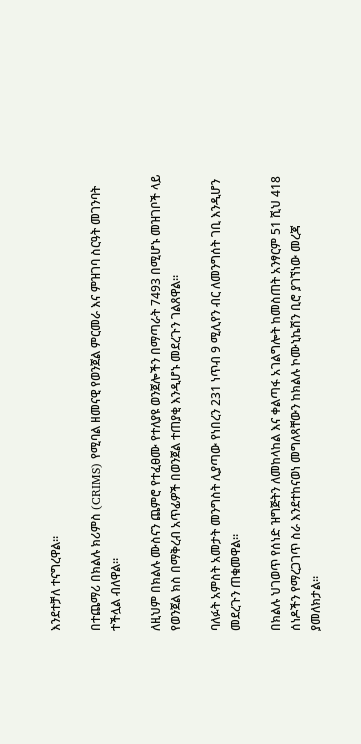እንደተቻለ ተናግረዋል።

በተጨማሪ በክልሉ ክሪምስ (CRIMS) የሚባል ዘመናዊ የወንጀል ምርመራ እና ምዝገባ ስርዓት መገንባት ተችሏል ብለዋል።

ለዚህም በክልሉ ሙስናን ጨምሮ የተፈፀሙ የተለያዩ ወንጀሎችን በማጣራት 7493 በሚሆኑ መዝገቦች ላይ የወንጀል ክስ በማቅረብ አጥፊዎች በወንጀል ተጠያቂ እንዲሆኑ መደረጉን ገልጸዋል።

ባለፉት አምስት አመታት መንግስት ሊያጣው የነበረን 231 ነጥብ 9 ሚሊየን ብር ለመንግሰት ገቢ እንዲሆን መደረጉን ጠቁመዋል።

በክልሉ ህገወጥ የሰነድ ዝግጅትን ለመከላከል እና ቀልጣፋ አገልግሎት ከመስጠት አንፃርም 51 ሺህ 418 ሰነዶችን የማረጋገጥ ስራ እንደተከናወነ መግለጻቸውን ከክልሉ ኮሙኒኬሽን ቢሮ ያገኘነው መረጃ ያመለክታል።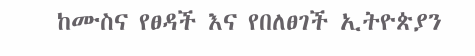ከሙስና የፀዳች እና የበለፀገች ኢትዮጵያን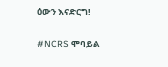ዕውን እናድርግ!

#NCRS ሞባይል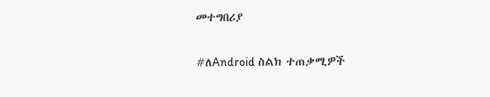መተግበሪያ

#ለAndroid ስልክ ተጠቃሚዎች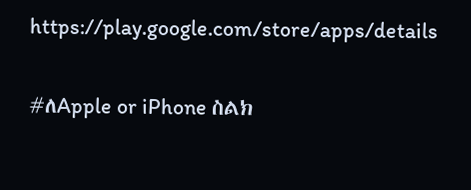https://play.google.com/store/apps/details

#ለApple or iPhone ስልክ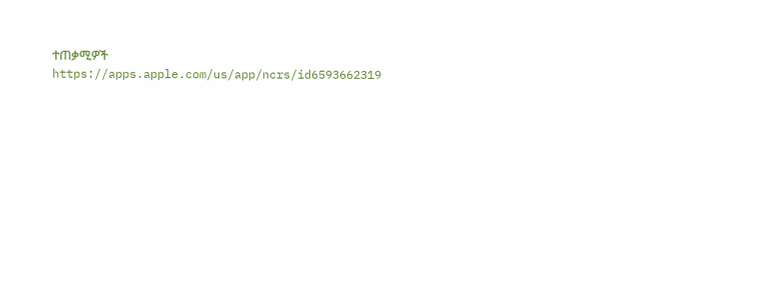ተጠቃሚዎች
https://apps.apple.com/us/app/ncrs/id6593662319